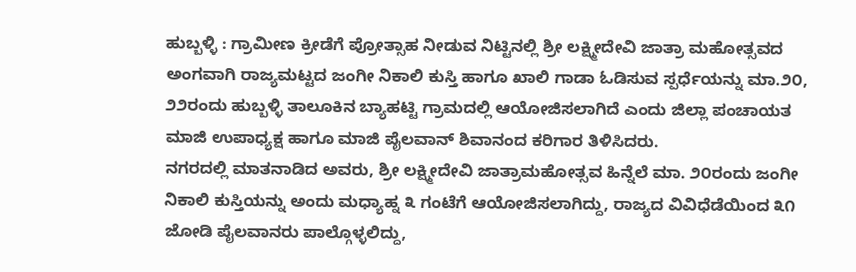ಹುಬ್ಬಳ್ಳಿ : ಗ್ರಾಮೀಣ ಕ್ರೀಡೆಗೆ ಪ್ರೋತ್ಸಾಹ ನೀಡುವ ನಿಟ್ಟಿನಲ್ಲಿ ಶ್ರೀ ಲಕ್ಷ್ಮೀದೇವಿ ಜಾತ್ರಾ ಮಹೋತ್ಸವದ ಅಂಗವಾಗಿ ರಾಜ್ಯಮಟ್ಟದ ಜಂಗೀ ನಿಕಾಲಿ ಕುಸ್ತಿ ಹಾಗೂ ಖಾಲಿ ಗಾಡಾ ಓಡಿಸುವ ಸ್ಪರ್ಧೆಯನ್ನು ಮಾ.೨೦, ೨೨ರಂದು ಹುಬ್ಬಳ್ಳಿ ತಾಲೂಕಿನ ಬ್ಯಾಹಟ್ಟಿ ಗ್ರಾಮದಲ್ಲಿ ಆಯೋಜಿಸಲಾಗಿದೆ ಎಂದು ಜಿಲ್ಲಾ ಪಂಚಾಯತ ಮಾಜಿ ಉಪಾಧ್ಯಕ್ಷ ಹಾಗೂ ಮಾಜಿ ಪೈಲವಾನ್ ಶಿವಾನಂದ ಕರಿಗಾರ ತಿಳಿಸಿದರು.
ನಗರದಲ್ಲಿ ಮಾತನಾಡಿದ ಅವರು, ಶ್ರೀ ಲಕ್ಷ್ಮೀದೇವಿ ಜಾತ್ರಾಮಹೋತ್ಸವ ಹಿನ್ನೆಲೆ ಮಾ. ೨೦ರಂದು ಜಂಗೀ ನಿಕಾಲಿ ಕುಸ್ತಿಯನ್ನು ಅಂದು ಮಧ್ಯಾಹ್ನ ೩ ಗಂಟೆಗೆ ಆಯೋಜಿಸಲಾಗಿದ್ದು, ರಾಜ್ಯದ ವಿವಿಧೆಡೆಯಿಂದ ೩೧ ಜೋಡಿ ಪೈಲವಾನರು ಪಾಲ್ಗೊಳ್ಳಲಿದ್ದು,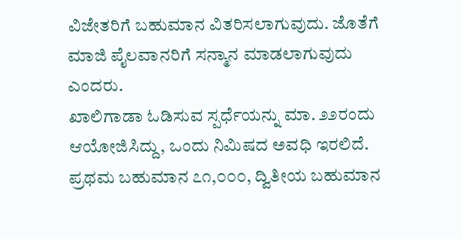ವಿಜೇತರಿಗೆ ಬಹುಮಾನ ವಿತರಿಸಲಾಗುವುದು. ಜೊತೆಗೆ ಮಾಜಿ ಪೈಲವಾನರಿಗೆ ಸನ್ಮಾನ ಮಾಡಲಾಗುವುದು ಎಂದರು.
ಖಾಲಿಗಾಡಾ ಓಡಿಸುವ ಸ್ಪರ್ಧೆಯನ್ನು ಮಾ. ೨೨ರಂದು ಆಯೋಜಿಸಿದ್ದು, ಒಂದು ನಿಮಿಷದ ಅವಧಿ ಇರಲಿದೆ. ಪ್ರಥಮ ಬಹುಮಾನ ೭೧,೦೦೦, ದ್ವಿತೀಯ ಬಹುಮಾನ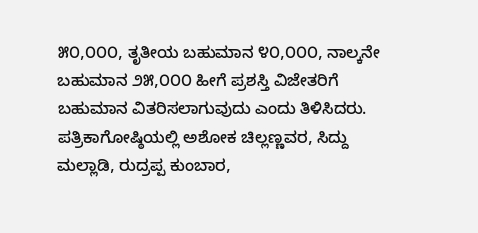೫೦,೦೦೦, ತೃತೀಯ ಬಹುಮಾನ ೪೦,೦೦೦, ನಾಲ್ಕನೇ ಬಹುಮಾನ ೨೫,೦೦೦ ಹೀಗೆ ಪ್ರಶಸ್ತಿ ವಿಜೇತರಿಗೆ ಬಹುಮಾನ ವಿತರಿಸಲಾಗುವುದು ಎಂದು ತಿಳಿಸಿದರು.
ಪತ್ರಿಕಾಗೋಷ್ಠಿಯಲ್ಲಿ ಅಶೋಕ ಚಿಲ್ಲಣ್ಣವರ, ಸಿದ್ದು ಮಲ್ಲಾಡಿ, ರುದ್ರಪ್ಪ ಕುಂಬಾರ,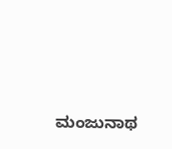ಮಂಜುನಾಥ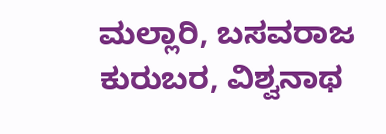ಮಲ್ಲಾರಿ, ಬಸವರಾಜ ಕುರುಬರ, ವಿಶ್ವನಾಥ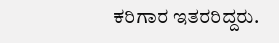ಕರಿಗಾರ ಇತರರಿದ್ದರು.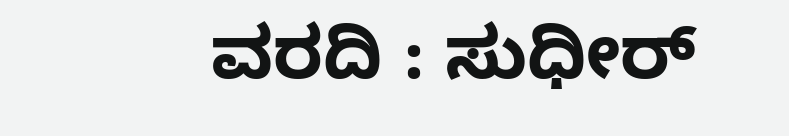ವರದಿ : ಸುಧೀರ್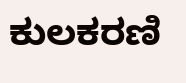ಕುಲಕರಣಿ